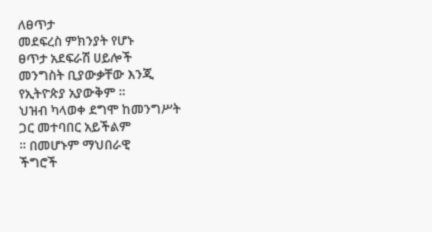ለፀጥታ
መደፍረስ ምክንያት የሆኑ
ፀጥታ አደፍራሽ ሀይሎች
መንግስት ቢያውቃቸው እንጂ
የኢትዮጵያ አያውቅም ።
ህዝብ ካላወቀ ደግሞ ከመንግሥት
ጋር መተባበር አይችልም
። በመሆኑም ማህበራዊ
ችግሮች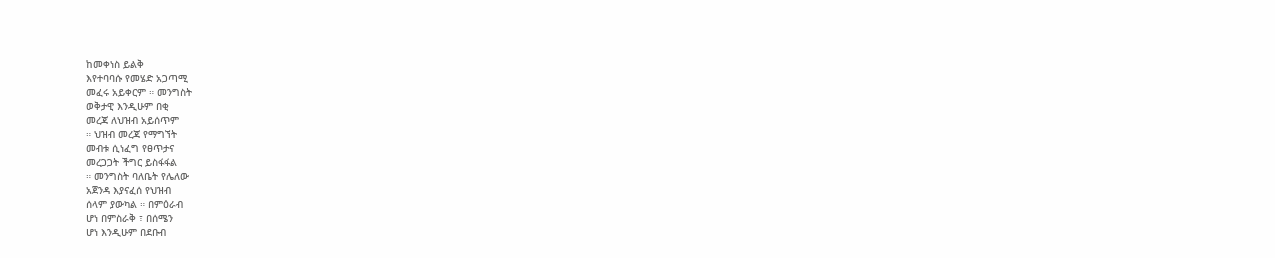ከመቀነስ ይልቅ
እየተባባሱ የመሄድ አጋጣሚ
መፈሩ አይቀርም ። መንግስት
ወቅታዊ እንዲሁም በቂ
መረጃ ለህዝብ አይሰጥም
። ህዝብ መረጃ የማግኘት
መብቱ ሲነፈግ የፀጥታና
መረጋጋት ችግር ይስፋፋል
። መንግስት ባለቤት የሌለው
አጀንዳ እያናፈሰ የህዝብ
ሰላም ያውካል ። በምዕራብ
ሆነ በምስራቅ ፣ በሰሜን
ሆነ እንዲሁም በደቡብ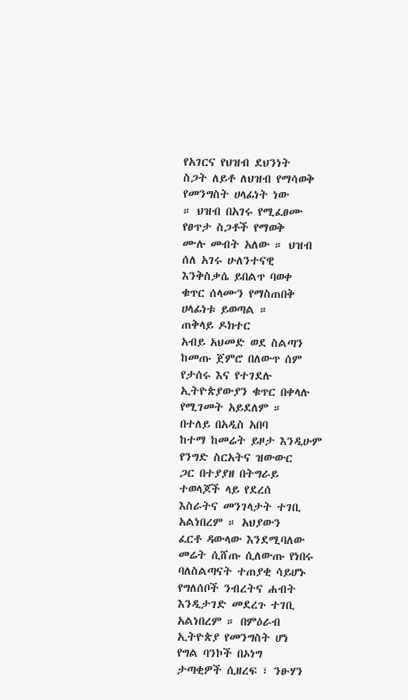የአገርና የህዝብ ደህንነት
ስጋት ለይቶ ለህዝብ የማሳወቅ
የመንግስት ሀላፊነት ነው
። ህዝብ በአገሩ የሚፈፀሙ
የፀጥታ ስጋቶች የማወቅ
ሙሉ መብት አለው ። ህዝብ
ሰለ አገሩ ሁለንተናዊ
እንቅስቃሴ ይበልጥ ባወቀ
ቁጥር ሰላሙን የማስጠበቅ
ሀላፊነቱ ይወጣል ።
ጠቅላይ ዶክተር
አብይ አህመድ ወደ ስልጣን
ከመጡ ጀምሮ በለውጥ ሰም
የታሰሩ እና የተገደሉ
ኢትዮጵያውያን ቁጥር በቀላሉ
የሚገመት አይደለም ።
በተለይ በአዲስ አበባ
ከተማ ከመሬት ይዞታ እንዲሁም
የንግድ ስርአትና ዝውውር
ጋር በተያያዘ በትግራይ
ተወላጆች ላይ የደረሰ
እስራትና መንገላታት ተገቢ
አልነበረም ። አህያውን
ፈርቶ ዳውላው እንደሚባለው
መሬት ሲሸጡ ሲለውጡ የነበሩ
ባለስልጣናት ተጠያቂ ሳይሆኑ
የግለሰቦች ንብረትና ሐብት
እንዲታገድ መደረጉ ተገቢ
አልነበረም ። በምዕራብ
ኢትዮጵያ የመንግስት ሆነ
የግል ባንኮች በኦነግ
ታጣቂዎች ሲዘረፍ ፣ ንፁሃን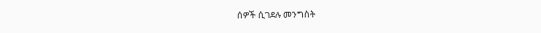ሰዎች ሲገደሉ መንግስት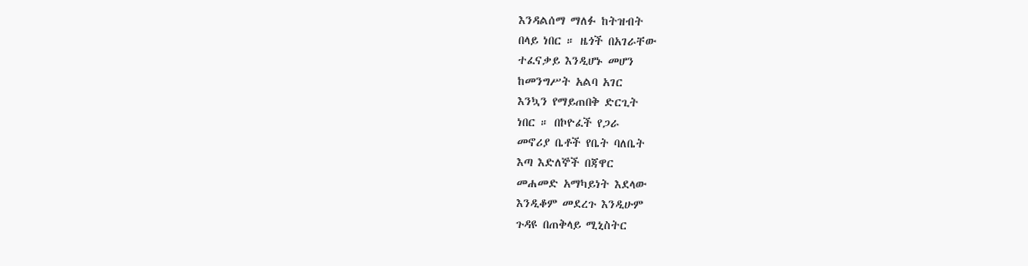እንዳልሰማ ማለፉ ከትዝብት
በላይ ነበር ። ዜጎች በአገራቸው
ተፈናቃይ እንዲሆኑ መሆን
ከመንግሥት አልባ አገር
እንኳን የማይጠበቅ ድርጊት
ነበር ። በኮዮፈች የጋራ
መኖሪያ ቤቶች የቤት ባለቤት
እጣ እድለኞች በጃዋር
መሐመድ አማካይነት እደላው
እንዲቆም መደረጉ እንዲሁም
ጉዳዩ በጠቅላይ ሚኒስትር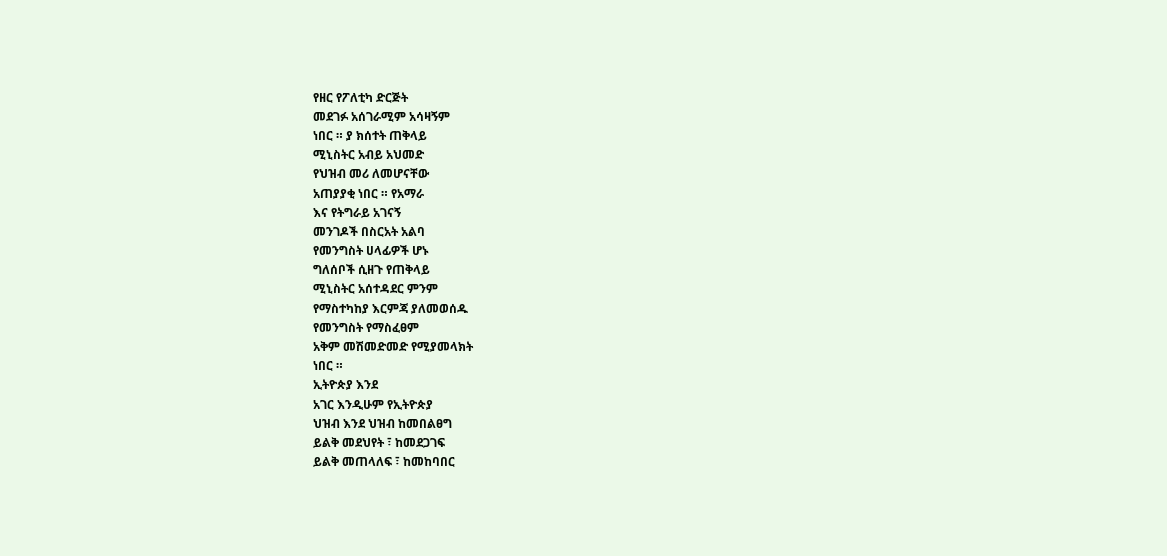የዘር የፖለቲካ ድርጅት
መደገፉ አሰገራሚም አሳዛኝም
ነበር ። ያ ክሰተት ጠቅላይ
ሚኒስትር አብይ አህመድ
የህዝብ መሪ ለመሆናቸው
አጠያያቂ ነበር ። የአማራ
እና የትግራይ አገናኝ
መንገዶች በስርአት አልባ
የመንግስት ሀላፊዎች ሆኑ
ግለሰቦች ሲዘጉ የጠቅላይ
ሚኒስትር አሰተዳደር ምንም
የማስተካከያ እርምጃ ያለመወሰዱ
የመንግስት የማስፈፀም
አቅም መሽመድመድ የሚያመላክት
ነበር ።
ኢትዮጵያ እንደ
አገር እንዲሁም የኢትዮጵያ
ህዝብ እንደ ህዝብ ከመበልፀግ
ይልቅ መደህየት ፣ ከመደጋገፍ
ይልቅ መጠላለፍ ፣ ከመከባበር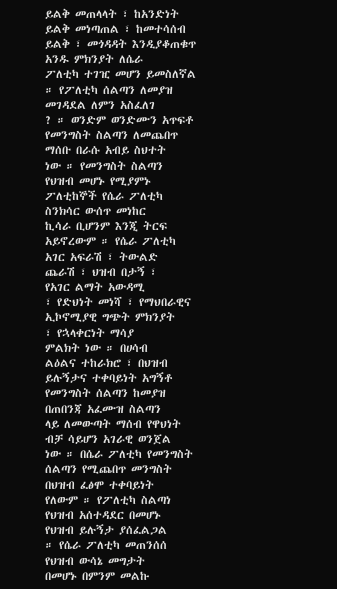ይልቅ መጠላላት ፣ ከአንድነት
ይልቅ መነጣጠል ፣ ከመተሳሰብ
ይልቅ ፣ መጎዳዳት እንዲያቆጠቁጥ
አንዱ ምክንያት ለሴራ
ፖለቲካ ተገዢ መሆን ይመስለኛል
። የፖለቲካ ሰልጣን ለመያዝ
መገዳደል ለምን አስፈለገ
? ። ወንድም ወንድሙን አጥፍቶ
የመንግስት ስልጣን ለመጨበጥ
ማሰቡ በራሱ አብይ ስህተት
ነው ። የመንግስት ስልጣን
የህዝብ መሆኑ የሚያምኑ
ፖለቲከኞች የሴራ ፖለቲካ
ስንክሳር ውሰጥ መነከር
ኪሳራ ቢሆንም እንጂ ትርፍ
አይኖረውም ። የሴራ ፖለቲካ
አገር አፍራሽ ፣ ትውልድ
ጨራሽ ፣ ህዝብ በታኝ ፣
የአገር ልማት አውዳሚ
፣ የድህነት መነሻ ፣ የማህበራዊና
ኢኮኖሚያዊ ግጭት ምክንያት
፣ የኋላቀርነት ማሳያ
ምልክት ነው ። በሀሳብ
ልዕልና ተከራክሮ ፣ በህዝብ
ይሉኝታና ተቀባይነት አግኝቶ
የመንግስት ሰልጣን ከመያዝ
በጠበንጃ አፈሙዝ ስልጣን
ላይ ለመውጣት ማሰብ የዋህነት
ብቻ ሳይሆን አገራዊ ወንጀል
ነው ። በሴራ ፖለቲካ የመንግስት
ሰልጣን የሚጨበጥ መንግስት
በህዝብ ፈፅሞ ተቀባይነት
የለውም ። የፖለቲካ ስልጣነ
የህዝብ አሰተዳደር በመሆኑ
የህዝብ ይሉኝታ ያሰፈልጋል
። የሴራ ፖለቲካ መጠንሰሰ
የህዝብ ውሳኔ መግታት
በመሆኑ በምንም መልኩ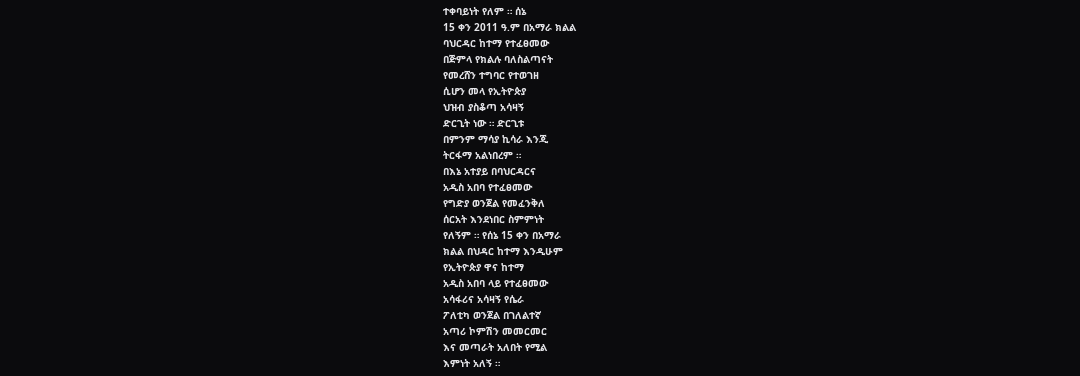ተቀባይነት የለም ። ሰኔ
15 ቀን 2011 ዓ.ም በአማራ ክልል
ባህርዳር ከተማ የተፈፀመው
በጅምላ የክልሉ ባለስልጣናት
የመረሸን ተግባር የተወገዘ
ሲሆን መላ የኢትዮጵያ
ህዝብ ያስቆጣ አሳዛኝ
ድርጊት ነው ። ድርጊቱ
በምንም ማሳያ ኪሳራ እንጂ
ትርፋማ አልነበረም ።
በእኔ አተያይ በባህርዳርና
አዲስ አበባ የተፈፀመው
የግድያ ወንጀል የመፈንቅለ
ሰርአት እንደነበር ስምምነት
የለኝም ። የሰኔ 15 ቀን በአማራ
ክልል በህዳር ከተማ እንዲሁም
የኢትዮጵያ ዋና ከተማ
አዲስ አበባ ላይ የተፈፀመው
አሳፋሪና አሳዛኝ የሴራ
ፖለቲካ ወንጀል በገለልተኛ
አጣሪ ኮምሽን መመርመር
እና መጣራት አለበት የሚል
እምነት አለኝ ።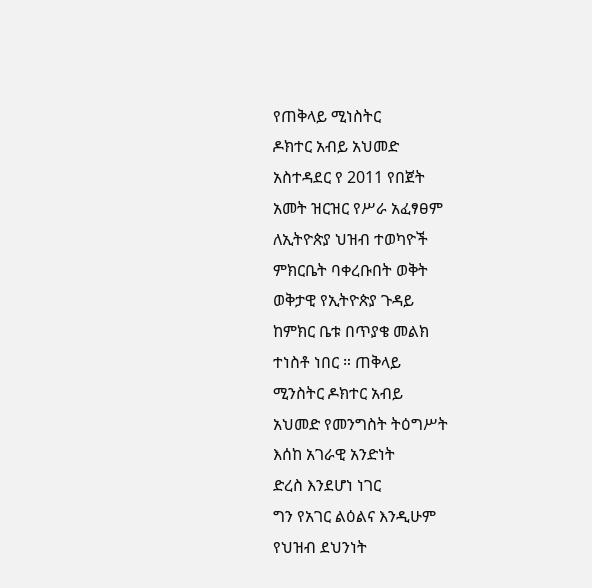የጠቅላይ ሚነስትር
ዶክተር አብይ አህመድ
አስተዳደር የ 2011 የበጀት
አመት ዝርዝር የሥራ አፈፃፀም
ለኢትዮጵያ ህዝብ ተወካዮች
ምክርቤት ባቀረቡበት ወቅት
ወቅታዊ የኢትዮጵያ ጉዳይ
ከምክር ቤቱ በጥያቄ መልክ
ተነስቶ ነበር ። ጠቅላይ
ሚንስትር ዶክተር አብይ
አህመድ የመንግስት ትዕግሥት
እሰከ አገራዊ አንድነት
ድረስ እንደሆነ ነገር
ግን የአገር ልዕልና እንዲሁም
የህዝብ ደህንነት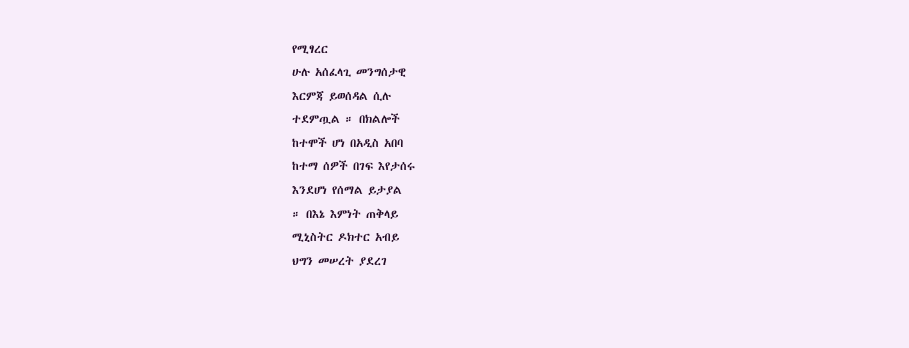የሚፃረር
ሁሉ አሰፈላጊ መንግሰታዊ
እርምጃ ይወሰዳል ሲሉ
ተደምጧል ። በክልሎች
ከተሞች ሆነ በአዲስ አበባ
ከተማ ሰዎች በገፍ እየታሰሩ
እንደሆነ የሰማል ይታያል
። በእኔ እምነት ጠቅላይ
ሚኒስትር ዶክተር አብይ
ህግን መሠረት ያደረገ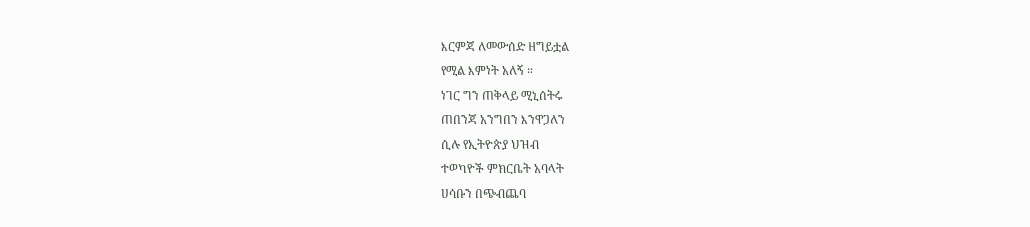እርምጃ ለመውሰድ ዘግይቷል
የሚል እምነት አለኝ ።
ነገር ግን ጠቅላይ ሚኒሰትሩ
ጠበንጃ አንግበን እንዋጋለን
ሲሉ የኢትዮጵያ ህዝብ
ተወካዮች ምክርቤት አባላት
ሀሳቡን በጭብጨባ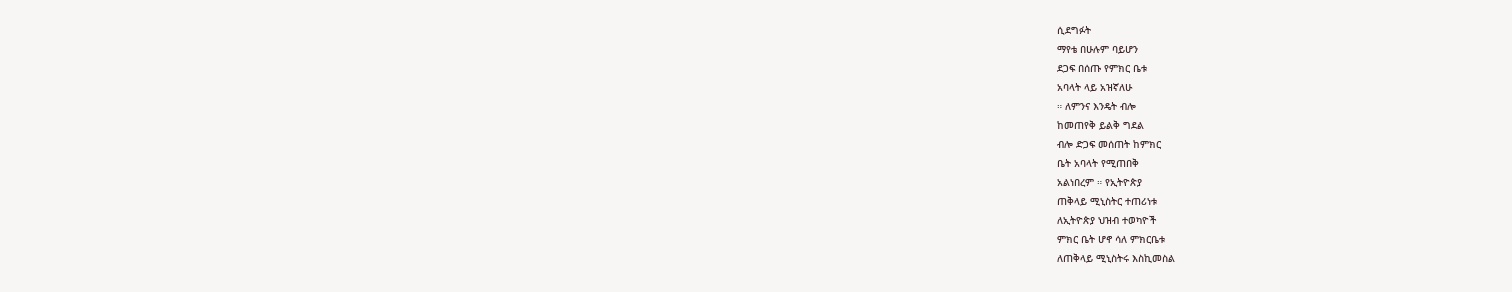ሲደግፉት
ማየቴ በሁሉም ባይሆን
ደጋፍ በሰጡ የምክር ቤቱ
አባላት ላይ አዝኛለሁ
። ለምንና እንዴት ብሎ
ከመጠየቅ ይልቅ ግደል
ብሎ ድጋፍ መሰጠት ከምክር
ቤት አባላት የሚጠበቅ
አልነበረም ። የኢትዮጵያ
ጠቅላይ ሚኒስትር ተጠሪነቱ
ለኢትዮጵያ ህዝብ ተወካዮች
ምክር ቤት ሆኖ ሳለ ምክርቤቱ
ለጠቅላይ ሚኒስትሩ እስኪመስል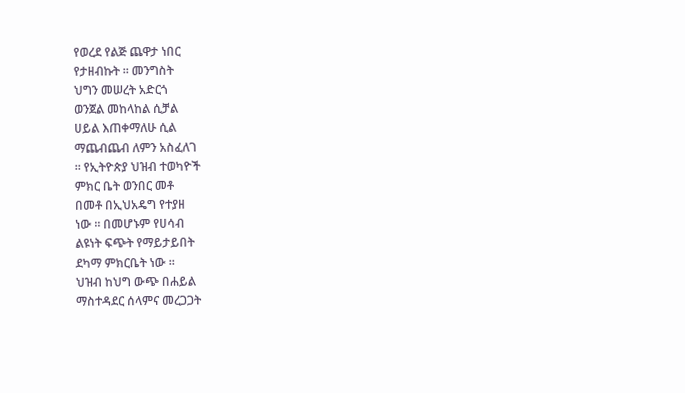የወረደ የልጅ ጨዋታ ነበር
የታዘብኩት ። መንግስት
ህግን መሠረት አድርጎ
ወንጀል መከላከል ሲቻል
ሀይል እጠቀማለሁ ሲል
ማጨብጨብ ለምን አስፈለገ
። የኢትዮጵያ ህዝብ ተወካዮች
ምክር ቤት ወንበር መቶ
በመቶ በኢህአዴግ የተያዘ
ነው ። በመሆኑም የሀሳብ
ልዩነት ፍጭት የማይታይበት
ደካማ ምክርቤት ነው ።
ህዝብ ከህግ ውጭ በሐይል
ማስተዳደር ሰላምና መረጋጋት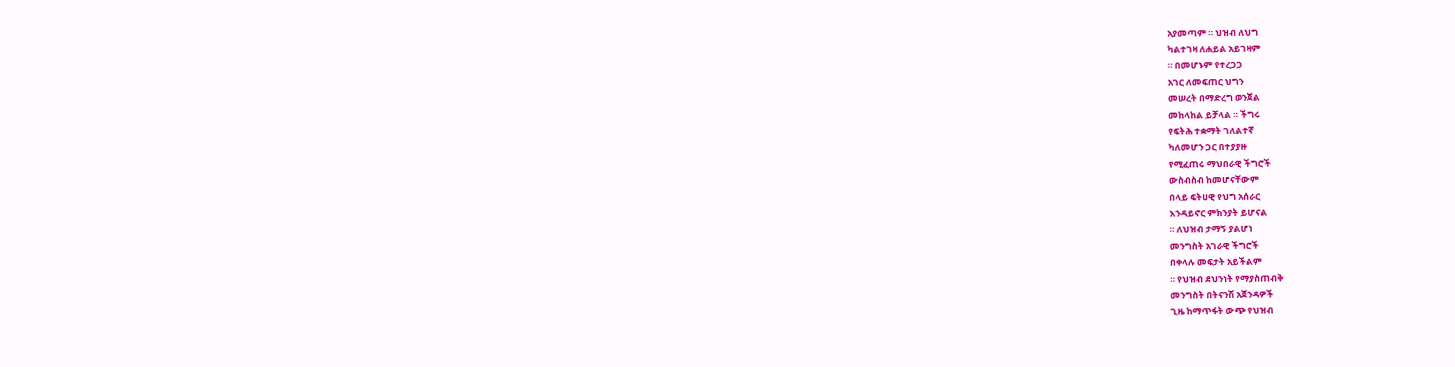አያመጣም ። ህዝብ ለህግ
ካልተገዛ ለሐይል አይገዛም
። በመሆኑም የተረጋጋ
አገር ለመፍጠር ህግን
መሠረት በማድረግ ወንጀል
መከላከል ይቻላል ። ችግሩ
የፍትሕ ተቋማት ገለልተኛ
ካለመሆን ጋር በተያያዙ
የሚፈጠሩ ማህበራዊ ችግሮች
ውስብስብ ከመሆናቸውም
በላይ ፍትሀዊ የህግ አሰራር
እንዳይኖር ምክንያት ይሆናል
። ለህዝብ ታማኝ ያልሆነ
መንግስት አገራዊ ችግሮች
በቀላሉ መፍታት አይችልም
። የህዝብ ደህንነት የማያስጠብቅ
መንግስት በትናንሽ አጀንዳዎች
ጊዜ ከማጥፋት ውጭ የህዝብ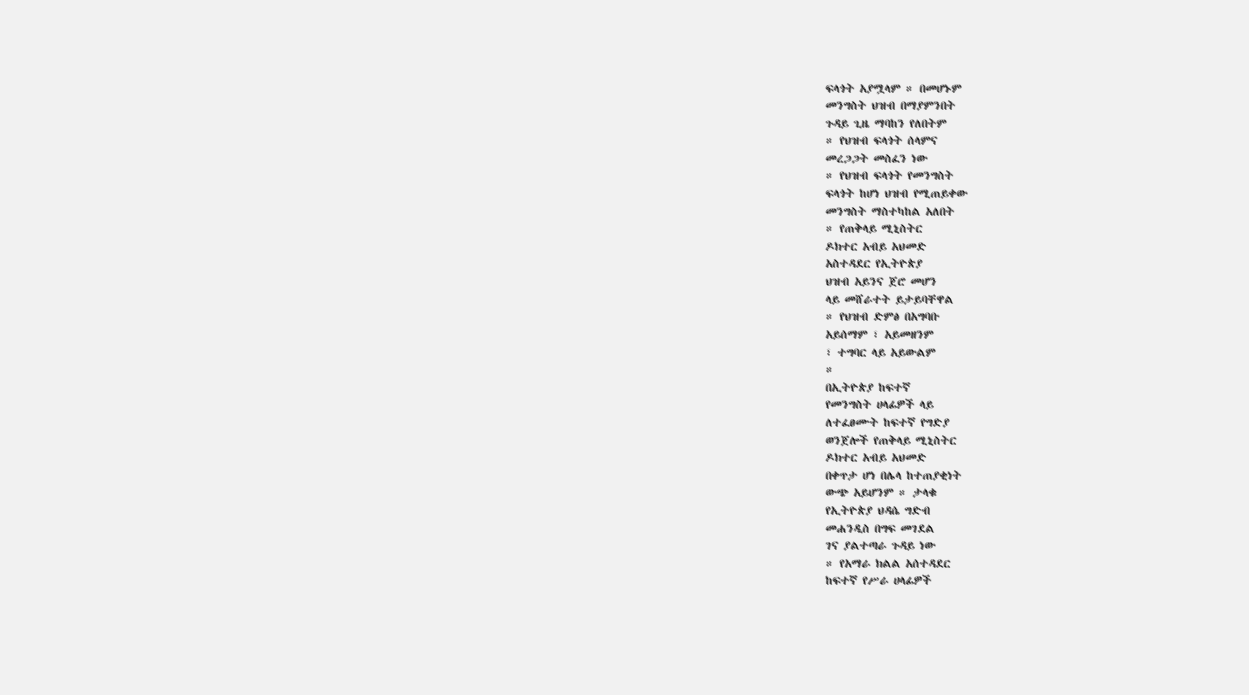ፍላጎት አያሟላም ። በመሆኑም
መንግስት ህዝብ በማያምንበት
ጉዳይ ጊዜ ማባከን የለበትም
። የህዝብ ፍላጎት ሰላምና
መረጋጋት መስፈን ነው
። የህዝብ ፍላጎት የመንግስት
ፍላጎት ከሆነ ህዝብ የሚጠይቀው
መንግስት ማስተካከል አለበት
። የጠቅላይ ሚኒስትር
ዶክተር አብይ አህመድ
አስተዳደር የኢትዮጵያ
ህዝብ አይንና ጀሮ መሆን
ላይ መሸራተት ይታይባቸዋል
። የህዝብ ድምፅ በአግባቡ
አይሰማም ፣ አይመዘንም
፣ ተግባር ላይ አይውልም
።
በኢትዮጵያ ከፍተኛ
የመንግስት ሀላፊዎች ላይ
ለተፈፀሙት ከፍተኛ የግድያ
ወንጀሎች የጠቅላይ ሚኒስትር
ዶክተር አብይ አህመድ
በቀጥታ ሆነ በሌላ ከተጠያቂነት
ውጭ አይሆንም ። ታላቁ
የኢትዮጵያ ህዳሴ ግድብ
መሐንዲስ በግፍ መገደል
ገና ያልተጣራ ጉዳይ ነው
። የአማራ ክልል አሰተዳደር
ከፍተኛ የሥራ ሀላፊዎች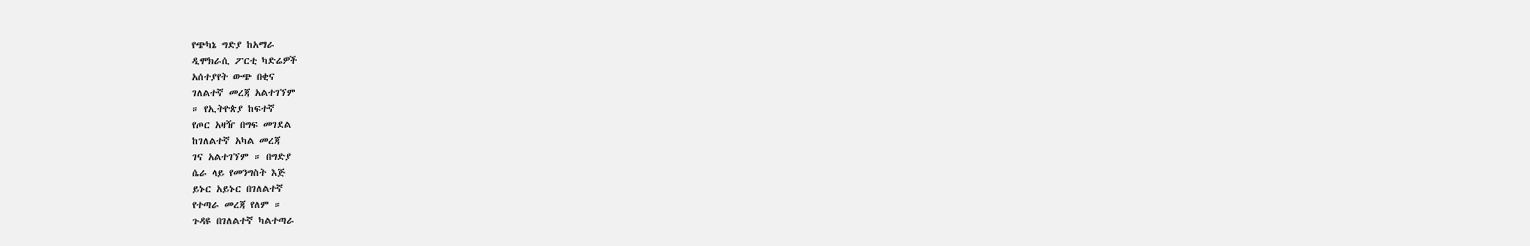የጭካኔ ግድያ ከአማራ
ዲሞክራሲ ፖርቲ ካድሬዎች
አሰተያየት ውጭ በቂና
ገለልተኛ መረጃ አልተገኘም
። የኢትዮጵያ ከፍተኛ
የጦር አዛዥ በግፍ መገደል
ከገለልተኛ አካል መረጃ
ገና አልተገኘም ። በግድያ
ሴራ ላይ የመንግስት እጅ
ይኑር አይኑር በገለልተኛ
የተጣራ መረጃ የለም ።
ጉዳዩ በገለልተኛ ካልተጣራ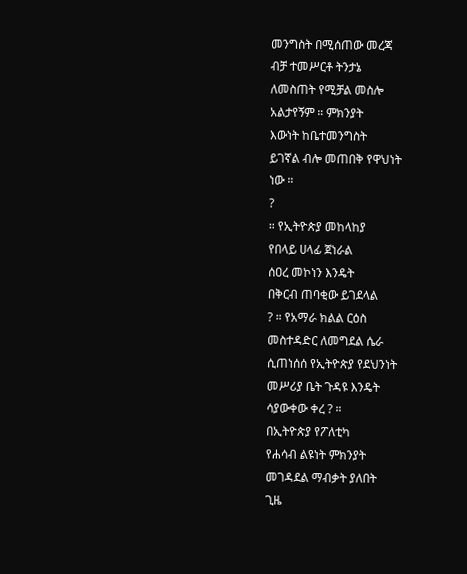መንግስት በሚሰጠው መረጃ
ብቻ ተመሥርቶ ትንታኔ
ለመስጠት የሚቻል መስሎ
አልታየኝም ። ምክንያት
እውነት ከቤተመንግስት
ይገኛል ብሎ መጠበቅ የዋህነት
ነው ።
?
። የኢትዮጵያ መከላከያ
የበላይ ሀላፊ ጀነራል
ሰዐረ መኮነን እንዴት
በቅርብ ጠባቂው ይገደላል
? ። የአማራ ክልል ርዕስ
መስተዳድር ለመግደል ሴራ
ሲጠነሰሰ የኢትዮጵያ የደህንነት
መሥሪያ ቤት ጉዳዩ እንዴት
ሳያውቀው ቀረ ? ።
በኢትዮጵያ የፖለቲካ
የሐሳብ ልዩነት ምክንያት
መገዳደል ማብቃት ያለበት
ጊዜ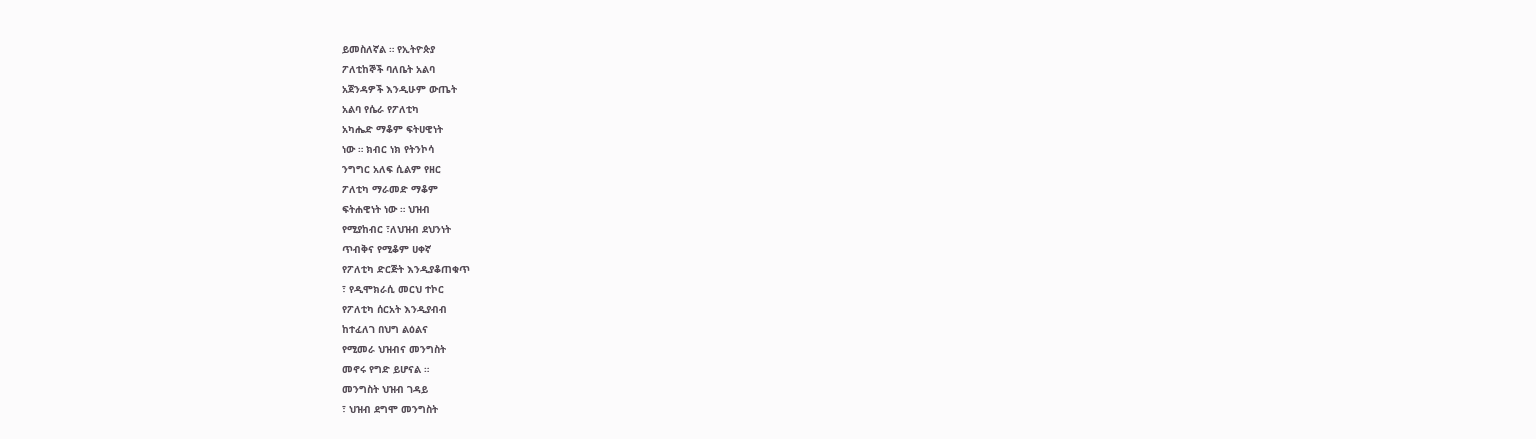ይመስለኛል ። የኢትዮጵያ
ፖለቲከኞች ባለቤት አልባ
አጀንዳዎች እንዲሁም ውጤት
አልባ የሴራ የፖለቲካ
አካሔድ ማቆም ፍትሀዊነት
ነው ። ክብር ነክ የትንኮሳ
ንግግር አለፍ ሲልም የዘር
ፖለቲካ ማራመድ ማቆም
ፍትሐዊነት ነው ። ህዝብ
የሚያከብር ፣ለህዝብ ደህንነት
ጥብቅና የሚቆም ሀቀኛ
የፖለቲካ ድርጅት እንዲያቆጠቁጥ
፣ የዲሞክራሲ መርህ ተኮር
የፖለቲካ ሰርአት እንዲያብብ
ከተፈለገ በህግ ልዕልና
የሚመራ ህዝብና መንግስት
መኖሩ የግድ ይሆናል ።
መንግስት ህዝብ ገዳይ
፣ ህዝብ ደግሞ መንግስት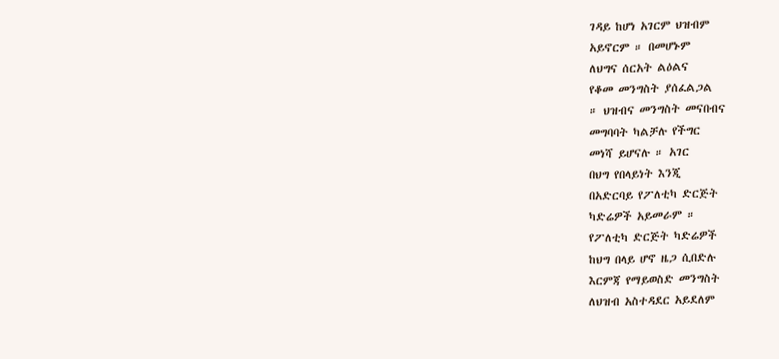ገዳይ ከሆነ አገርም ህዝብም
አይኖርም ። በመሆኑም
ለህግና ሰርአት ልዕልና
የቆመ መንግስት ያሰፈልጋል
። ህዝብና መንግስት መናበብና
መግባባት ካልቻሉ የችግር
መነሻ ይሆናሉ ። አገር
በህግ የበላይነት እንጂ
በአድርባይ የፖለቲካ ድርጅት
ካድሬዎች አይመራም ።
የፖለቲካ ድርጅት ካድሬዎች
ከህግ በላይ ሆኖ ዜጋ ሲበድሉ
እርምጃ የማይወስድ መንግስት
ለህዝብ አስተዳደር አይደለም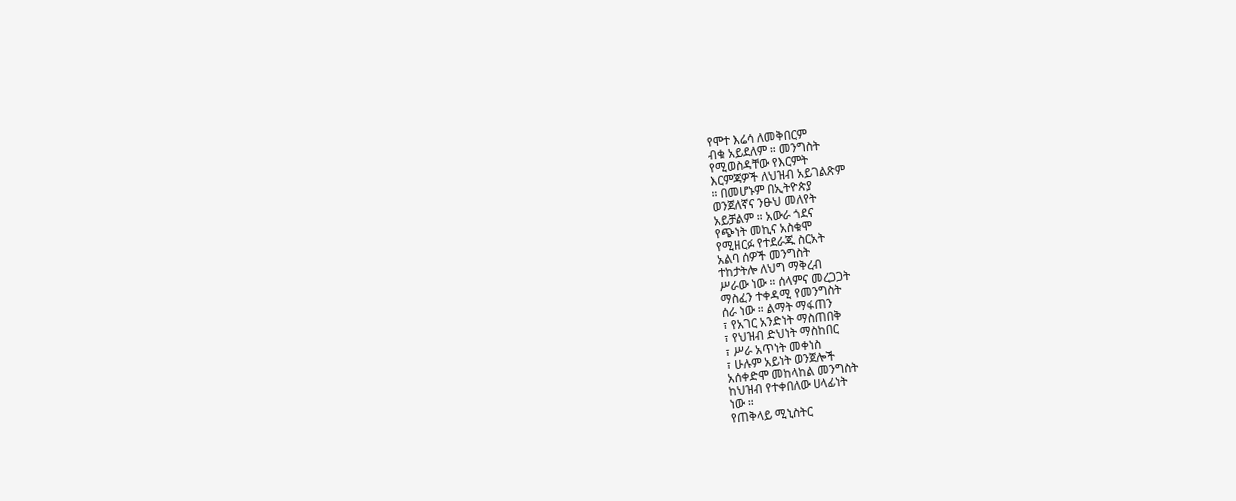የሞተ እሬሳ ለመቅበርም
ብቁ አይደለም ። መንግስት
የሚወስዳቸው የእርምት
እርምጃዎች ለህዝብ አይገልጽም
። በመሆኑም በኢትዮጵያ
ወንጀለኛና ንፁህ መለየት
አይቻልም ። አውራ ጎደና
የጭነት መኪና አስቁሞ
የሚዘርፉ የተደራጁ ስርአት
አልባ ሰዎች መንግስት
ተከታትሎ ለህግ ማቅረብ
ሥራው ነው ። ሰላምና መረጋጋት
ማስፈን ተቀዳሚ የመንግስት
ሰራ ነው ። ልማት ማፋጠን
፣ የአገር አንድነት ማስጠበቅ
፣ የህዝብ ድህነት ማስከበር
፣ ሥራ አጥነት መቀነስ
፣ ሁሉም አይነት ወንጀሎች
አሰቀድሞ መከላከል መንግስት
ከህዝብ የተቀበለው ሀላፊነት
ነው ።
የጠቅላይ ሚኒስትር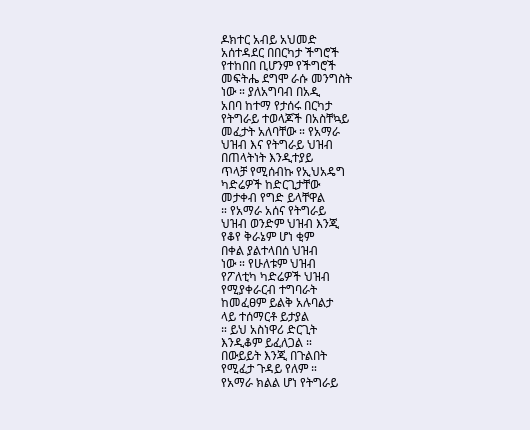ዶክተር አብይ አህመድ
አሰተዳደር በበርካታ ችግሮች
የተከበበ ቢሆንም የችግሮች
መፍትሔ ደግሞ ራሱ መንግስት
ነው ። ያለአግባብ በአዲ
አበባ ከተማ የታሰሩ በርካታ
የትግራይ ተወላጆች በአስቸኳይ
መፈታት አለባቸው ። የአማራ
ህዝብ እና የትግራይ ህዝብ
በጠላትነት እንዲተያይ
ጥላቻ የሚሰብኩ የኢህአዴግ
ካድሬዎች ከድርጊታቸው
መታቀብ የግድ ይላቸዋል
። የአማራ አሰና የትግራይ
ህዝብ ወንድም ህዝብ እንጂ
የቆየ ቅራኔም ሆነ ቂም
በቀል ያልተላበሰ ህዝብ
ነው ። የሁለቱም ህዝብ
የፖለቲካ ካድሬዎች ህዝብ
የሚያቀራርብ ተግባራት
ከመፈፀም ይልቅ አሉባልታ
ላይ ተሰማርቶ ይታያል
። ይህ አስነዋሪ ድርጊት
እንዲቆም ይፈለጋል ።
በውይይት እንጂ በጉልበት
የሚፈታ ጉዳይ የለም ።
የአማራ ክልል ሆነ የትግራይ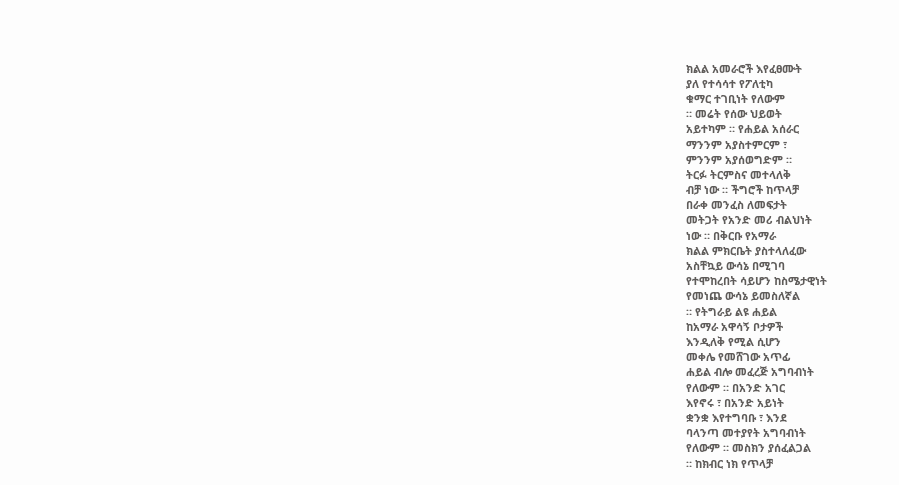ክልል አመራሮች እየፈፀሙት
ያለ የተሳሳተ የፖለቲካ
ቁማር ተገቢነት የለውም
። መሬት የሰው ህይወት
አይተካም ። የሐይል አሰራር
ማንንም አያስተምርም ፣
ምንንም አያሰወግድም ።
ትርፉ ትርምስና መተላለቅ
ብቻ ነው ። ችግሮች ከጥላቻ
በራቀ መንፈስ ለመፍታት
መትጋት የአንድ መሪ ብልህነት
ነው ። በቅርቡ የአማራ
ክልል ምክርቤት ያስተላለፈው
አስቸኳይ ውሳኔ በሚገባ
የተሞከረበት ሳይሆን ከስሜታዊነት
የመነጨ ውሳኔ ይመስለኛል
። የትግራይ ልዩ ሐይል
ከአማራ አዋሳኝ ቦታዎች
እንዲለቅ የሚል ሲሆን
መቀሌ የመሸገው አጥፊ
ሐይል ብሎ መፈረጅ አግባብነት
የለውም ። በአንድ አገር
እየኖሩ ፣ በአንድ አይነት
ቋንቋ እየተግባቡ ፣ እንደ
ባላንጣ መተያየት አግባብነት
የለውም ። መስክን ያሰፈልጋል
። ከክብር ነክ የጥላቻ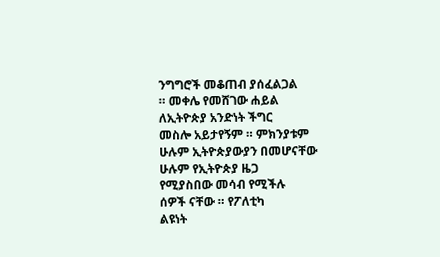ንግግሮች መቆጠብ ያሰፈልጋል
። መቀሌ የመሸገው ሐይል
ለኢትዮጵያ አንድነት ችግር
መስሎ አይታየኝም ። ምክንያቱም
ሁሉም ኢትዮጵያውያን በመሆናቸው
ሁሉም የኢትዮጵያ ዜጋ
የሚያስበው መሳብ የሚችሉ
ሰዎች ናቸው ። የፖለቲካ
ልዩነት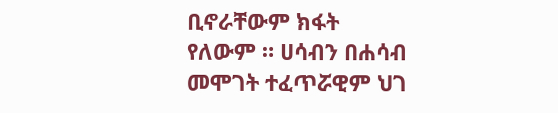ቢኖራቸውም ክፋት
የለውም ። ሀሳብን በሐሳብ
መሞገት ተፈጥሯዊም ህገ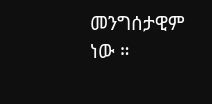መንግሰታዊም ነው ።